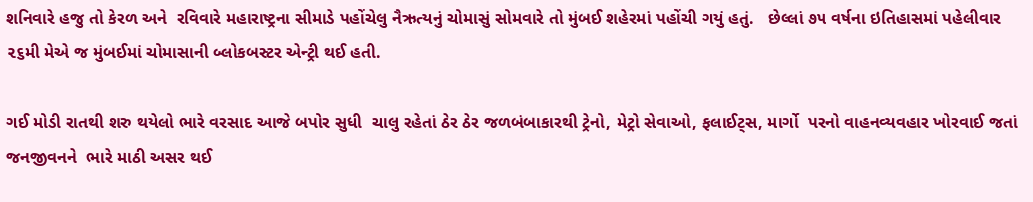શનિવારે હજુ તો કેરળ અને  રવિવારે મહારાષ્ટ્રના સીમાડે પહોંચેલુ નૈઋત્યનું ચોમાસું સોમવારે તો મુંબઈ શહેરમાં પહોંચી ગયું હતું.   છેલ્લાં ૭૫ વર્ષના ઇતિહાસમાં પહેલીવાર ૨૬મી મેએ જ મુંબઈમાં ચોમાસાની બ્લોકબસ્ટર એન્ટ્રી થઈ હતી.

ગઈ મોડી રાતથી શરુ થયેલો ભારે વરસાદ આજે બપોર સુધી  ચાલુ રહેતાં ઠેર ઠેર જળબંબાકારથી ટ્રેનો, મેટ્રો સેવાઓ, ફલાઈટ્સ, માર્ગો  પરનો વાહનવ્યવહાર ખોરવાઈ જતાં જનજીવનને  ભારે માઠી અસર થઈ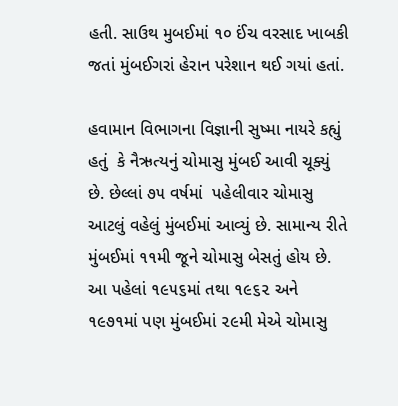હતી. સાઉથ મુબઈમાં ૧૦ ઈંચ વરસાદ ખાબકી જતાં મુંબઈગરાં હેરાન પરેશાન થઈ ગયાં હતાં.

હવામાન વિભાગના વિજ્ઞાની સુષ્મા નાયરે કહ્યું હતું  કે નૈઋત્યનું ચોમાસુ મુંબઈ આવી ચૂક્યું છે. છેલ્લાં ૭૫ વર્ષમાં  પહેલીવાર ચોમાસુ આટલું વહેલું મુંબઈમાં આવ્યું છે. સામાન્ય રીતે મુંબઈમાં ૧૧મી જૂને ચોમાસુ બેસતું હોય છે.  આ પહેલાં ૧૯૫૬માં તથા ૧૯૬૨ અને ૧૯૭૧માં પણ મુંબઈમાં ૨૯મી મેએ ચોમાસુ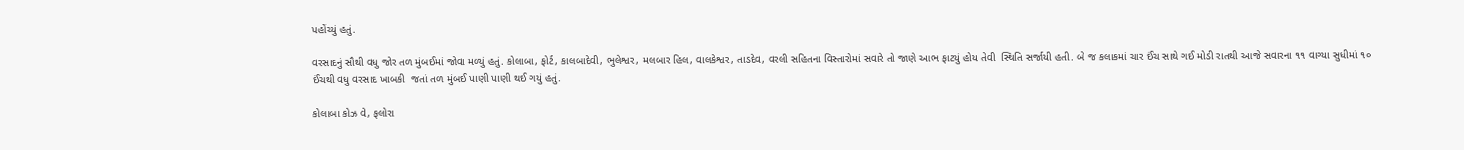પહોંચ્યું હતું.

વરસાદનું સૌથી વધુ જોર તળ મુંબઈમાં જોવા મળ્યું હતું. કોલાબા, ફોર્ટ, કાલબાદેવી, ભુલેશ્વર, મલબાર હિલ, વાલકેશ્વર, તાડદેવ, વરલી સહિતના વિસ્તારોમાં સવારે તો જાણે આભ ફાટયું હોય તેવી  સ્થિતિ સર્જાયી હતી. બે જ કલાકમાં ચાર ઈંચ સાથે ગઈ મોડી રાતથી આજે સવારના ૧૧ વાગ્યા સુધીમાં ૧૦ ઈંચથી વધુ વરસાદ ખાબકી  જતાં તળ મુંબઈ પાણી પાણી થઈ ગયું હતું.

કોલાબા કોઝ વે, ફલોરા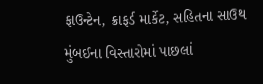ફાઉન્ટેન, ક્રાફર્ડ માર્કેટ, સહિતના સાઉથ મુંબઈના વિસ્તારોમાં પાછલાં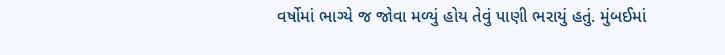વર્ષોમાં ભાગ્યે જ જોવા મળ્યું હોય તેવું પાણી ભરાયું હતું. મુંબઈમાં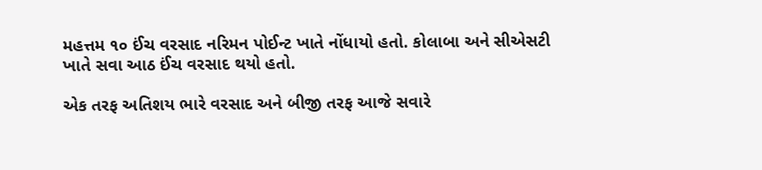મહત્તમ ૧૦ ઈંચ વરસાદ નરિમન પોઈન્ટ ખાતે નોંધાયો હતો. કોલાબા અને સીએસટી ખાતે સવા આઠ ઈંચ વરસાદ થયો હતો.

એક તરફ અતિશય ભારે વરસાદ અને બીજી તરફ આજે સવારે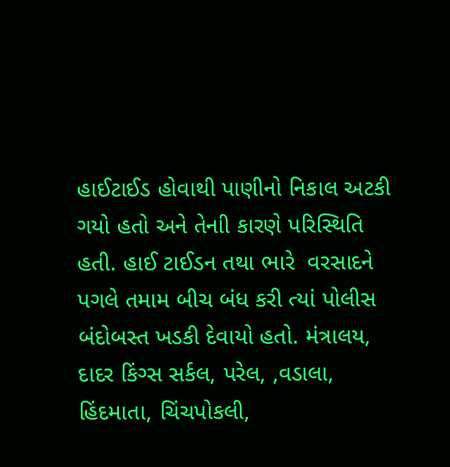હાઈટાઈડ હોવાથી પાણીનો નિકાલ અટકી ગયો હતો અને તેનાી કારણે પરિસ્થિતિ હતી. હાઈ ટાઈડન તથા ભારે  વરસાદને પગલે તમામ બીચ બંધ કરી ત્યાં પોલીસ બંદોબસ્ત ખડકી દેવાયો હતો. મંત્રાલય, દાદર કિંગ્સ સર્કલ, પરેલ, ,વડાલા, હિંદમાતા, ચિંચપોકલી,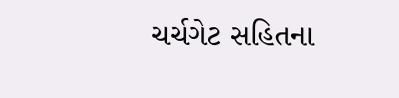ચર્ચગેટ સહિતના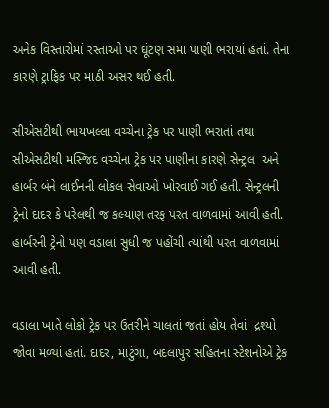અનેક વિસ્તારોમાં રસ્તાઓ પર ઘૂંટણ સમા પાણી ભરાયાં હતાં. તેના કારણે ટ્રાફિક પર માઠી અસર થઈ હતી.

સીએસટીથી ભાયખલ્લા વચ્ચેના ટ્રેક પર પાણી ભરાતાં તથા સીએસટીથી મસ્જિદ વચ્ચેના ટ્રેક પર પાણીના કારણે સેન્ટ્રલ  અને હાર્બર બંને લાઈનની લોકલ સેવાઓ ખોરવાઈ ગઈ હતી. સેન્ટ્રલની ટ્રેનો દાદર કે પરેલથી જ કલ્યાણ તરફ પરત વાળવામાં આવી હતી. હાર્બરની ટ્રેનો પણ વડાલા સુધી જ પહોંચી ત્યાંથી પરત વાળવામાં આવી હતી.

વડાલા ખાતે લોકો ટ્રેક પર ઉતરીને ચાલતાં જતાં હોય તેવાં  દ્રશ્યો જોવા મળ્યાં હતાં. દાદર, માટુંગા, બદલાપુર સહિતના સ્ટેશનોએ ટ્રેક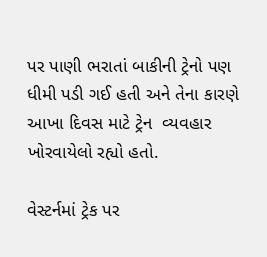પર પાણી ભરાતાં બાકીની ટ્રેનો પણ ધીમી પડી ગઈ હતી અને તેના કારણે આખા દિવસ માટે ટ્રેન  વ્યવહાર ખોરવાયેલો રહ્યો હતો.

વેસ્ટર્નમાં ટ્રેક પર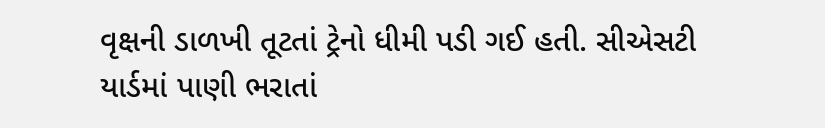વૃક્ષની ડાળખી તૂટતાં ટ્રેનો ધીમી પડી ગઈ હતી. સીએસટી યાર્ડમાં પાણી ભરાતાં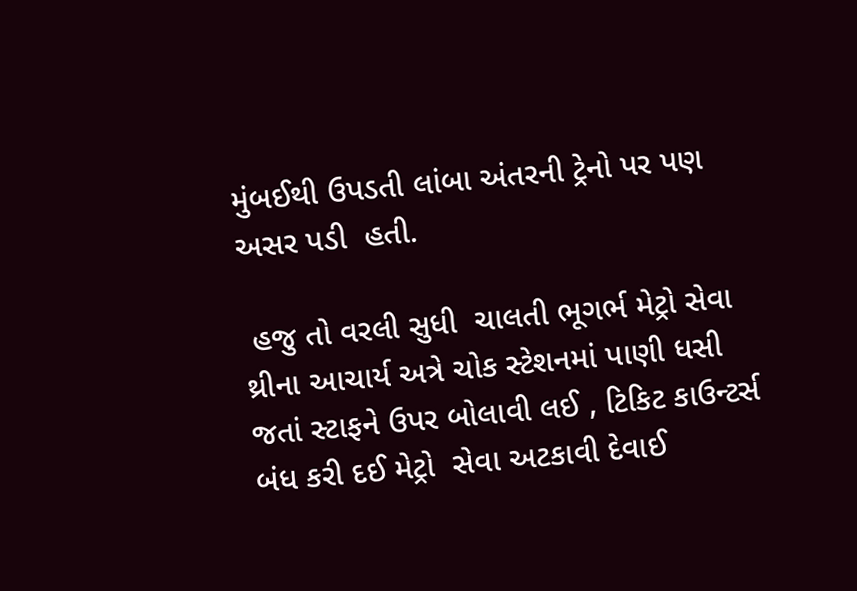મુંબઈથી ઉપડતી લાંબા અંતરની ટ્રેનો પર પણ અસર પડી  હતી.

 હજુ તો વરલી સુધી  ચાલતી ભૂગર્ભ મેટ્રો સેવા થ્રીના આચાર્ય અત્રે ચોક સ્ટેશનમાં પાણી ધસી જતાં સ્ટાફને ઉપર બોલાવી લઈ , ટિકિટ કાઉન્ટર્સ બંધ કરી દઈ મેટ્રો  સેવા અટકાવી દેવાઈ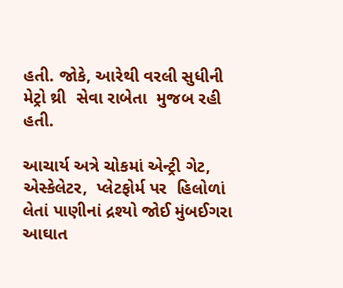હતી. જોકે, આરેથી વરલી સુધીની મેટ્રો થ્રી  સેવા રાબેતા  મુજબ રહી હતી.

આચાર્ય અત્રે ચોકમાં એન્ટ્રી ગેટ, એસ્કેલેટર,  પ્લેટફોર્મ પર  હિલોળાં લેતાં પાણીનાં દ્રશ્યો જોઈ મુંબઈગરા આઘાત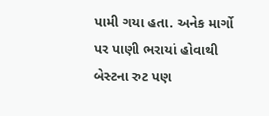પામી ગયા હતા. અનેક માર્ગો પર પાણી ભરાયાં હોવાથી બેસ્ટના રુટ પણ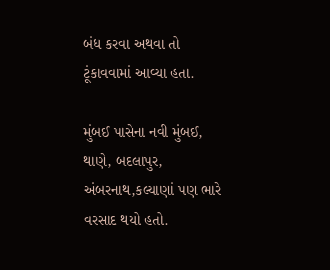બંધ કરવા અથવા તો ટૂંકાવવામાં આવ્યા હતા.

મુંબઈ પાસેના નવી મુંબઈ, થાણે, બદલાપુર, અંબરનાથ,કલ્યાણાં પણ ભારે વરસાદ થયો હતો.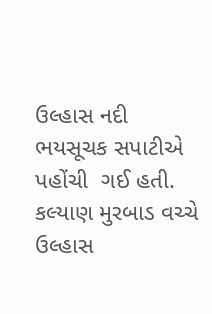ઉલ્હાસ નદી  ભયસૂચક સપાટીએ પહોંચી  ગઈ હતી. કલ્યાણ મુરબાડ વચ્ચે ઉલ્હાસ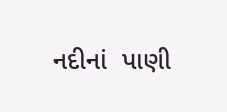નદીનાં  પાણી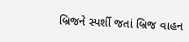બ્રિજને સ્પર્શી જતાં બ્રિજ વાહન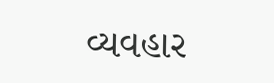વ્યવહાર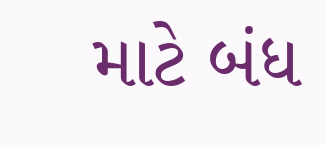માટે બંધ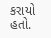કરાયો હતો.